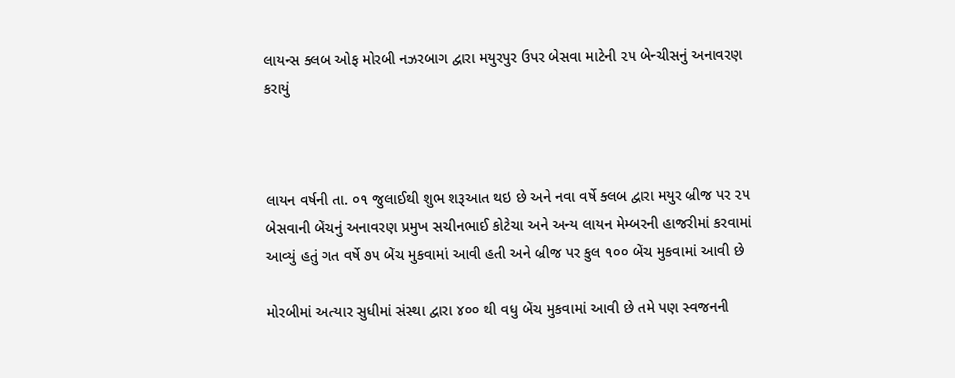લાયન્સ ક્લબ ઓફ મોરબી નઝરબાગ દ્વારા મયુરપુર ઉપર બેસવા માટેની ૨૫ બેન્ચીસનું અનાવરણ કરાયું



લાયન વર્ષની તા. ૦૧ જુલાઈથી શુભ શરૂઆત થઇ છે અને નવા વર્ષે ક્લબ દ્વારા મયુર બ્રીજ પર ૨૫ બેસવાની બેંચનું અનાવરણ પ્રમુખ સચીનભાઈ કોટેચા અને અન્ય લાયન મેમ્બરની હાજરીમાં કરવામાં આવ્યું હતું ગત વર્ષે ૭૫ બેંચ મુકવામાં આવી હતી અને બ્રીજ પર કુલ ૧૦૦ બેંચ મુકવામાં આવી છે

મોરબીમાં અત્યાર સુધીમાં સંસ્થા દ્વારા ૪૦૦ થી વધુ બેંચ મુકવામાં આવી છે તમે પણ સ્વજનની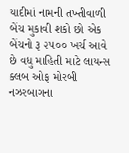યાદીમાં નામની તખ્તીવાળી બેંચ મુકાવી શકો છો એક બેંચનો રૂ ૨૫૦૦ ખર્ચ આવે છે વધુ માહિતી માટે લાયન્સ ક્લબ ઓફ મોરબી નઝરબાગના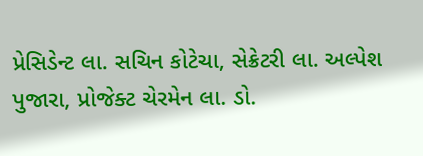પ્રેસિડેન્ટ લા. સચિન કોટેચા, સેક્રેટરી લા. અલ્પેશ પુજારા, પ્રોજેક્ટ ચેરમેન લા. ડો.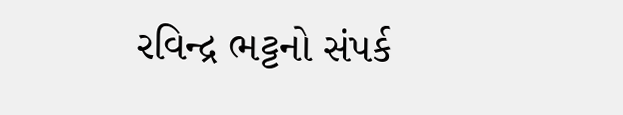રવિન્દ્ર ભટ્ટનો સંપર્ક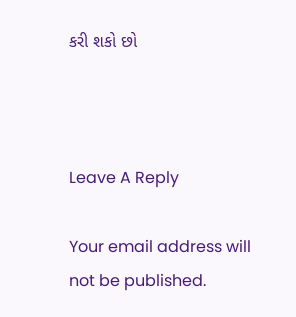કરી શકો છો



Leave A Reply

Your email address will not be published.